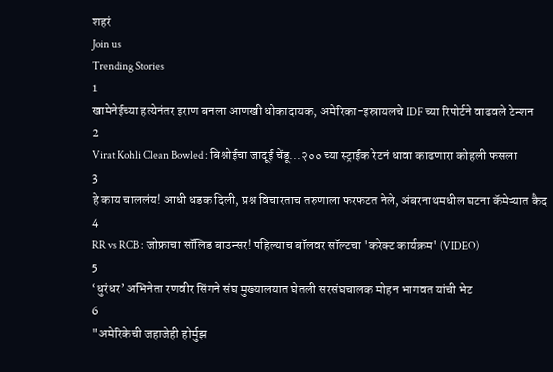शहरं
Join us
Trending Stories
1
खामेनेईच्या हत्येनंतर इराण बनला आणखी धोकादायक, अमेरिका-इस्रायलचे IDF च्या रिपोर्टने वाढवले टेन्शन
2
Virat Kohli Clean Bowled : बिश्नोईचा जादूई चेंडू...२०० च्या स्ट्राईक रेटनं धावा काढणारा कोहली फसला
3
हे काय चाललंय! आधी धडक दिली, प्रश्न विचारताच तरुणाला फरफटत नेले, अंबरनाथमधील घटना कॅमेऱ्यात कैद
4
RR vs RCB : जोफ्राचा सॉलिड बाउन्सर! पहिल्याच बॉलवर सॉल्टचा 'करेक्ट कार्यक्रम' (VIDEO)
5
‘धुरंधर’ अभिनेता रणवीर सिंगने संघ मुख्यालयात घेतली सरसंघचालक मोहन भागवत यांची भेट
6
"अमेरिकेची जहाजेही होर्मुझ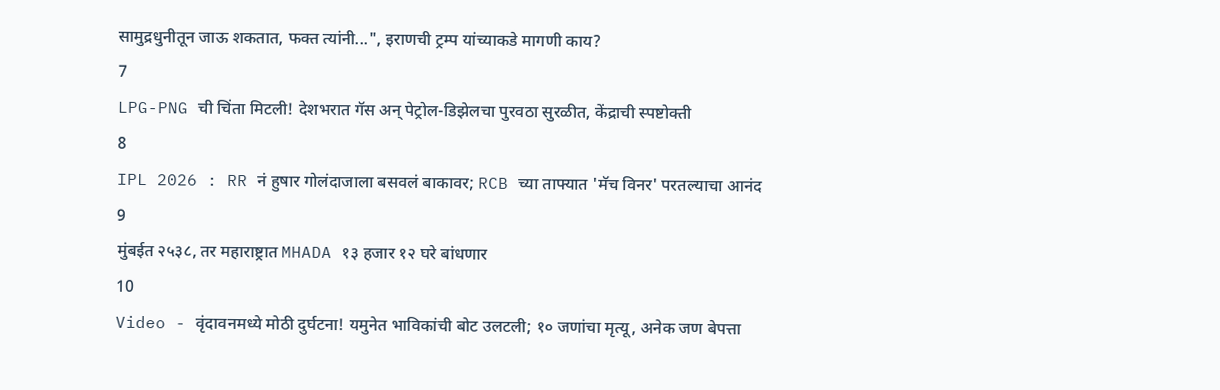सामुद्रधुनीतून जाऊ शकतात, फक्त त्यांनी...", इराणची ट्रम्प यांच्याकडे मागणी काय?
7
LPG-PNG ची चिंता मिटली! देशभरात गॅस अन् पेट्रोल-डिझेलचा पुरवठा सुरळीत, केंद्राची स्पष्टोक्ती
8
IPL 2026 : RR नं हुषार गोलंदाजाला बसवलं बाकावर; RCB च्या ताफ्यात 'मॅच विनर' परतल्याचा आनंद
9
मुंबईत २५३८, तर महाराष्ट्रात MHADA १३ हजार १२ घरे बांधणार
10
Video - वृंदावनमध्ये मोठी दुर्घटना! यमुनेत भाविकांची बोट उलटली; १० जणांचा मृत्यू, अनेक जण बेपत्ता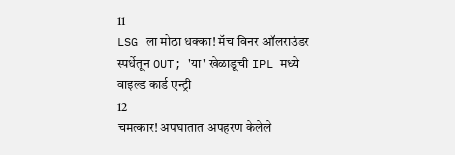11
LSG ला मोठा धक्का! मॅच विनर ऑलराउंडर स्पर्धेतून OUT; 'या' खेळाडूची IPL मध्ये वाइल्ड कार्ड एन्ट्री
12
चमत्कार! अपघातात अपहरण केलेले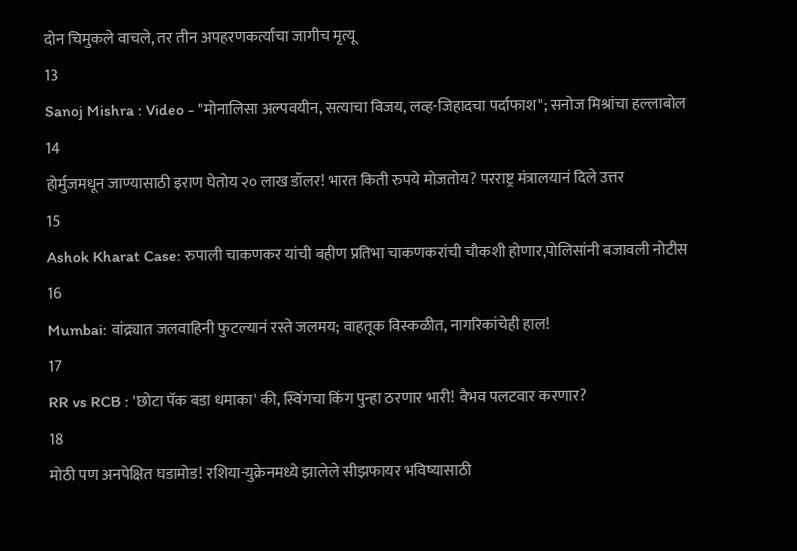दोन चिमुकले वाचले, तर तीन अपहरणकर्त्यांचा जागीच मृत्यू
13
Sanoj Mishra : Video - "मोनालिसा अल्पवयीन, सत्याचा विजय, लव्ह-जिहादचा पर्दाफाश"; सनोज मिश्रांचा हल्लाबोल
14
होर्मुजमधून जाण्यासाठी इराण घेतोय २० लाख डॉलर! भारत किती रुपये मोजतोय? परराष्ट्र मंत्रालयानं दिले उत्तर
15
Ashok Kharat Case: रुपाली चाकणकर यांची बहीण प्रतिभा चाकणकरांची चौकशी होणार,पोलिसांनी बजावली नोटीस
16
Mumbai: वांद्र्यात जलवाहिनी फुटल्यानं रस्ते जलमय; वाहतूक विस्कळीत, नागरिकांचेही हाल!
17
RR vs RCB : 'छोटा पॅक बडा धमाका' की, स्विंगचा किंग पुन्हा ठरणार भारी! वैभव पलटवार करणार?
18
मोठी पण अनपेक्षित घडामोड! रशिया-युक्रेनमध्ये झालेले सीझफायर भविष्यासाठी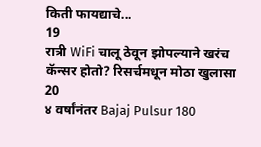किती फायद्याचे...
19
रात्री WiFi चालू ठेवून झोपल्याने खरंच कॅन्सर होतो? रिसर्चमधून मोठा खुलासा
20
४ वर्षांनंतर Bajaj Pulsur 180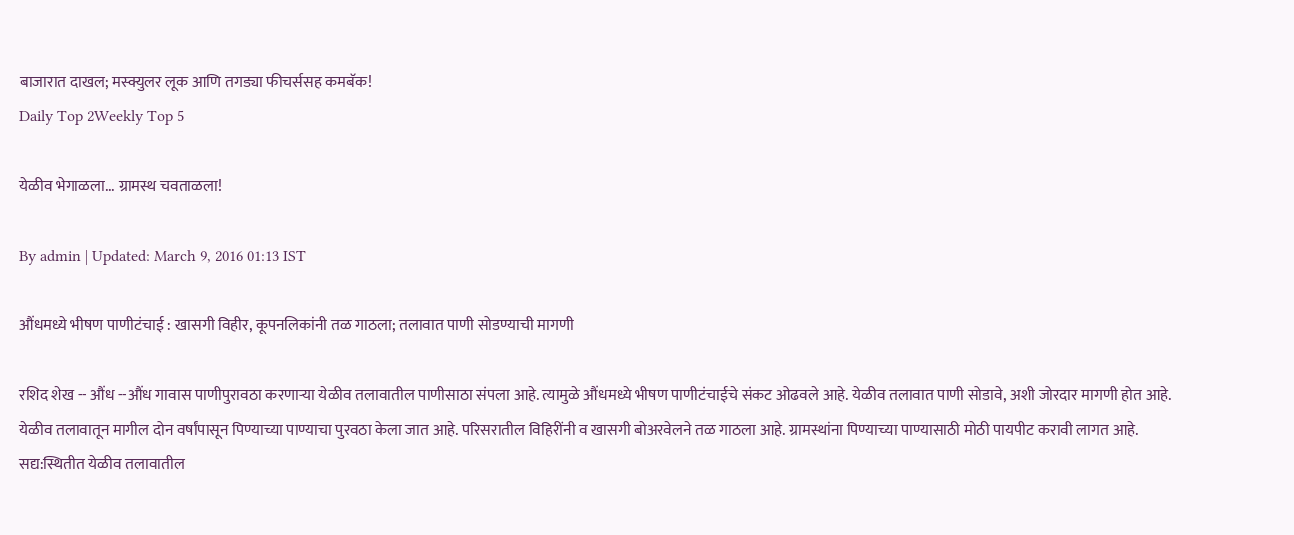बाजारात दाखल; मस्क्युलर लूक आणि तगड्या फीचर्ससह कमबॅक!
Daily Top 2Weekly Top 5

येळीव भेगाळला... ग्रामस्थ चवताळला!

By admin | Updated: March 9, 2016 01:13 IST

औंधमध्ये भीषण पाणीटंचाई : खासगी विहीर, कूपनलिकांनी तळ गाठला; तलावात पाणी सोडण्याची मागणी

रशिद शेख -- औंध --औंध गावास पाणीपुरावठा करणाऱ्या येळीव तलावातील पाणीसाठा संपला आहे. त्यामुळे औंधमध्ये भीषण पाणीटंचाईचे संकट ओढवले आहे. येळीव तलावात पाणी सोडावे, अशी जोरदार मागणी होत आहे. येळीव तलावातून मागील दोन वर्षांपासून पिण्याच्या पाण्याचा पुरवठा केला जात आहे. परिसरातील विहिरींनी व खासगी बोअरवेलने तळ गाठला आहे. ग्रामस्थांना पिण्याच्या पाण्यासाठी मोठी पायपीट करावी लागत आहे. सद्य:स्थितीत येळीव तलावातील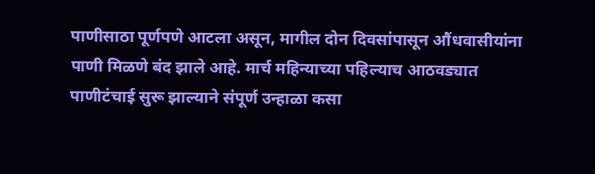पाणीसाठा पूर्णपणे आटला असून, मागील दोन दिवसांपासून औंधवासीयांना पाणी मिळणे बंद झाले आहे. मार्च महिन्याच्या पहिल्याच आठवड्यात पाणीटंचाई सुरू झाल्याने संपूर्ण उन्हाळा कसा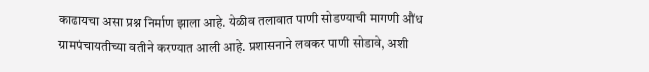काढायचा असा प्रश्न निर्माण झाला आहे. येळीव तलावात पाणी सोडण्याची मागणी औंध ग्रामपंचायतीच्या वतीने करण्यात आली आहे. प्रशासनाने लवकर पाणी सोडावे, अशी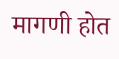मागणी होत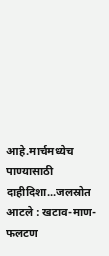आहे.मार्चमध्येच पाण्यासाठी दाहीदिशा...जलस्रोत आटले : खटाव-माण-फलटण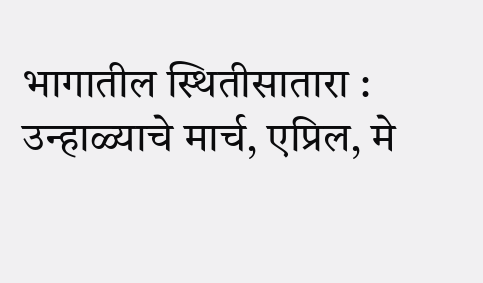भागातील स्थितीसातारा : उन्हाळ्याचे मार्च, एप्रिल, मे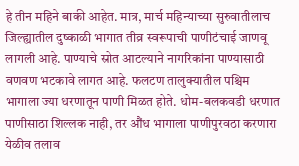हे तीन महिने बाकी आहेत. मात्र, मार्च महिन्याच्या सुरुवातीलाच जिल्ह्यातील दुष्काळी भागात तीव्र स्वरूपाची पाणीटंचाई जाणवू लागली आहे. पाण्याचे स्रोत आटल्याने नागरिकांना पाण्यासाठी वणवण भटकावे लागत आहे. फलटण तालुक्यातील पश्चिम भागाला ज्या धरणातून पाणी मिळत होते. धोम-बलकवडी धरणात पाणीसाठा शिल्लक नाही, तर औंध भागाला पाणीपुरवठा करणारा येळीव तलाव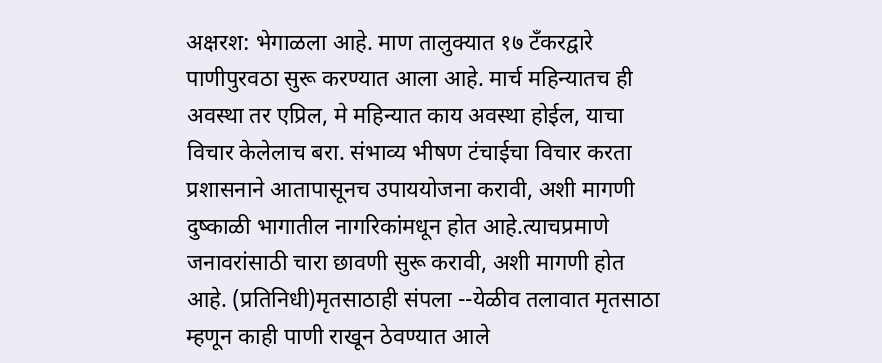अक्षरश: भेगाळला आहे. माण तालुक्यात १७ टँकरद्वारे पाणीपुरवठा सुरू करण्यात आला आहे. मार्च महिन्यातच ही अवस्था तर एप्रिल, मे महिन्यात काय अवस्था होईल, याचा विचार केलेलाच बरा. संभाव्य भीषण टंचाईचा विचार करता प्रशासनाने आतापासूनच उपाययोजना करावी, अशी मागणी दुष्काळी भागातील नागरिकांमधून होत आहे.त्याचप्रमाणे जनावरांसाठी चारा छावणी सुरू करावी, अशी मागणी होत आहे. (प्रतिनिधी)मृतसाठाही संपला --येळीव तलावात मृतसाठा म्हणून काही पाणी राखून ठेवण्यात आले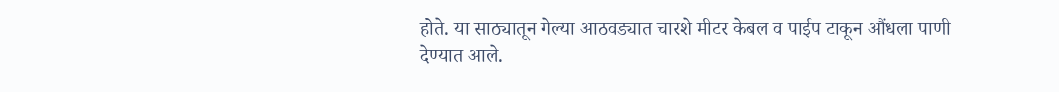होते. या साठ्यातून गेल्या आठवड्यात चारशे मीटर केबल व पाईप टाकून औंधला पाणी देण्यात आले.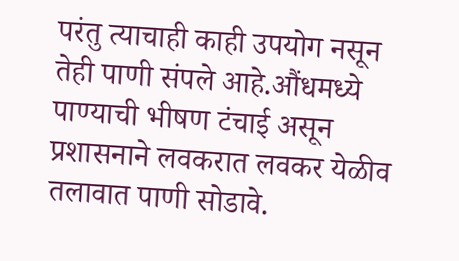परंतु त्याचाही काही उपयोग नसून तेही पाणी संपले आहे.औंधमध्ये पाण्याची भीषण टंचाई असून प्रशासनाने लवकरात लवकर येळीव तलावात पाणी सोडावे.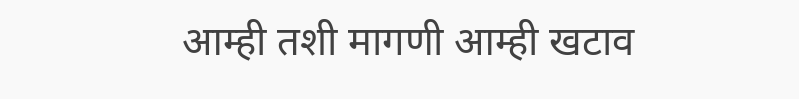आम्ही तशी मागणी आम्ही खटाव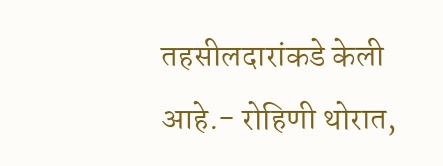तहसीलदारांकडे केली आहे.- रोहिणी थोरात,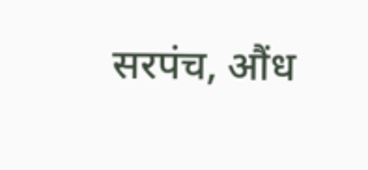सरपंच, औंध